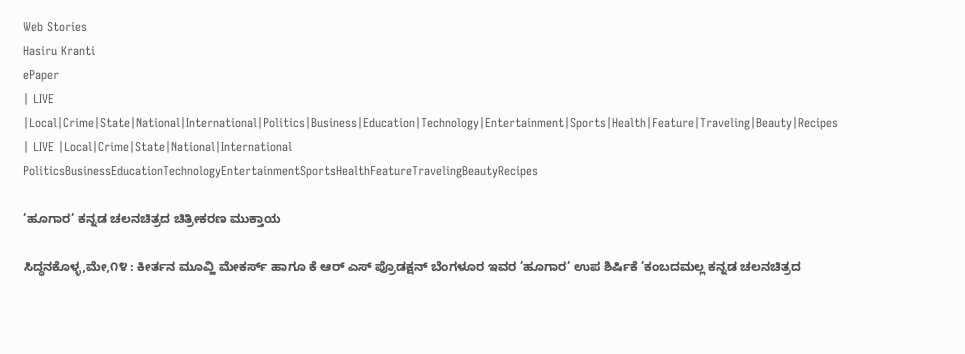Web Stories
Hasiru Kranti
ePaper
| LIVE |Local|Crime|State|National|International|Politics|Business|Education|Technology|Entertainment|Sports|Health|Feature|Traveling|Beauty|Recipes
| LIVE |Local|Crime|State|National|International
PoliticsBusinessEducationTechnologyEntertainmentSportsHealthFeatureTravelingBeautyRecipes

’ಹೂಗಾರ’ ಕನ್ನಡ ಚಲನಚಿತ್ರದ ಚಿತ್ರೀಕರಣ ಮುಕ್ತಾಯ

ಸಿದ್ಧನಕೊಳ್ಳ,ಮೇ,೧೪ : ಕೀರ್ತನ ಮೂವ್ಹಿ ಮೇಕರ್ಸ್ ಹಾಗೂ ಕೆ ಆರ್ ಎಸ್ ಪ್ರೊಡಕ್ಷನ್ ಬೆಂಗಳೂರ ಇವರ ’ಹೂಗಾರ’ ಉಪ ಶಿರ್ಷಿಕೆ ’ಕಂಬದಮಲ್ಲ ಕನ್ನಡ ಚಲನಚಿತ್ರದ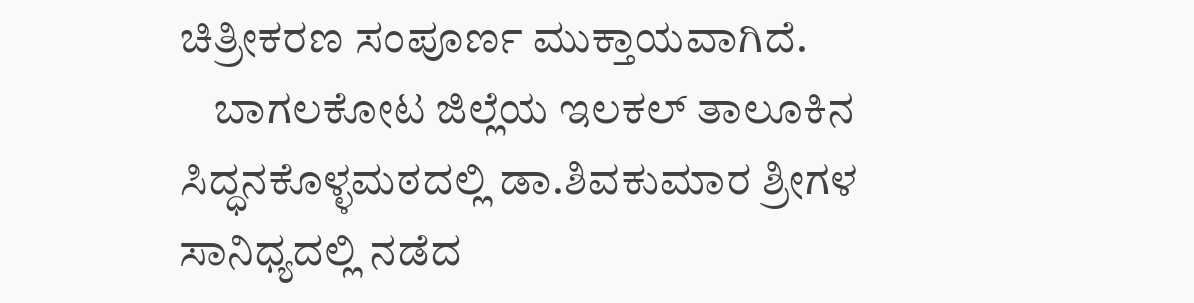ಚಿತ್ರೀಕರಣ ಸಂಪೂರ್ಣ ಮುಕ್ತಾಯವಾಗಿದೆ.
    ಬಾಗಲಕೋಟ ಜಿಲ್ಲೆಯ ಇಲಕಲ್ ತಾಲೂಕಿನ ಸಿದ್ಧನಕೊಳ್ಳಮಠದಲ್ಲಿ ಡಾ.ಶಿವಕುಮಾರ ಶ್ರೀಗಳ ಸಾನಿಧ್ಯದಲ್ಲಿ ನಡೆದ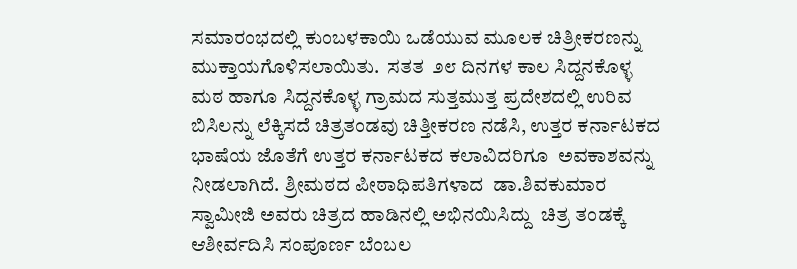ಸಮಾರಂಭದಲ್ಲಿ ಕುಂಬಳಕಾಯಿ ಒಡೆಯುವ ಮೂಲಕ ಚಿತ್ರೀಕರಣನ್ನು ಮುಕ್ತಾಯಗೊಳಿಸಲಾಯಿತು.  ಸತತ  ೨೮ ದಿನಗಳ ಕಾಲ ಸಿದ್ದನಕೊಳ್ಳ ಮಠ ಹಾಗೂ ಸಿದ್ದನಕೊಳ್ಳ ಗ್ರಾಮದ ಸುತ್ತಮುತ್ತ ಪ್ರದೇಶದಲ್ಲಿ ಉರಿವ ಬಿಸಿಲನ್ನು ಲೆಕ್ಕಿಸದೆ ಚಿತ್ರತಂಡವು ಚಿತ್ತೀಕರಣ ನಡೆಸಿ, ಉತ್ತರ ಕರ್ನಾಟಕದ ಭಾಷೆಯ ಜೊತೆಗೆ ಉತ್ತರ ಕರ್ನಾಟಕದ ಕಲಾವಿದರಿಗೂ  ಅವಕಾಶವನ್ನು ನೀಡಲಾಗಿದೆ. ಶ್ರೀಮಠದ ಪೀಠಾಧಿಪತಿಗಳಾದ  ಡಾ.ಶಿವಕುಮಾರ ಸ್ವಾಮೀಜಿ ಅವರು ಚಿತ್ರದ ಹಾಡಿನಲ್ಲಿ ಅಭಿನಯಿಸಿದ್ದು  ಚಿತ್ರ ತಂಡಕ್ಕೆ ಆಶೀರ್ವದಿಸಿ ಸಂಪೂರ್ಣ ಬೆಂಬಲ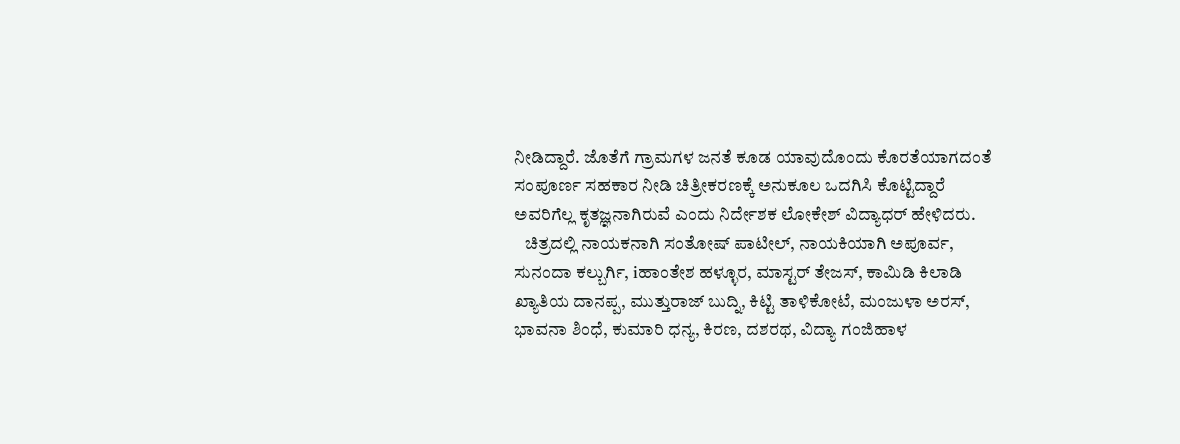ನೀಡಿದ್ದಾರೆ. ಜೊತೆಗೆ ಗ್ರಾಮಗಳ ಜನತೆ ಕೂಡ ಯಾವುದೊಂದು ಕೊರತೆಯಾಗದಂತೆ ಸಂಪೂರ್ಣ ಸಹಕಾರ ನೀಡಿ ಚಿತ್ರೀಕರಣಕ್ಕೆ ಅನುಕೂಲ ಒದಗಿಸಿ ಕೊಟ್ಟಿದ್ದಾರೆ ಅವರಿಗೆಲ್ಲ ಕೃತಜ್ಞನಾಗಿರುವೆ ಎಂದು ನಿರ್ದೇಶಕ ಲೋಕೇಶ್ ವಿದ್ಯಾಧರ್ ಹೇಳಿದರು.
   ಚಿತ್ರದಲ್ಲಿ ನಾಯಕನಾಗಿ ಸಂತೋಷ್ ಪಾಟೀಲ್, ನಾಯಕಿಯಾಗಿ ಅಪೂರ್ವ, ಸುನಂದಾ ಕಲ್ಬುರ್ಗಿ, iಹಾಂತೇಶ ಹಳ್ಳೂರ, ಮಾಸ್ಟರ್ ತೇಜಸ್, ಕಾಮಿಡಿ ಕಿಲಾಡಿ ಖ್ಯಾತಿಯ ದಾನಪ್ಪ, ಮುತ್ತುರಾಜ್ ಬುದ್ನಿ, ಕಿಟ್ಟಿ ತಾಳಿಕೋಟೆ, ಮಂಜುಳಾ ಅರಸ್, ಭಾವನಾ ಶಿಂಧೆ, ಕುಮಾರಿ ಧನ್ಯ, ಕಿರಣ, ದಶರಥ, ವಿದ್ಯಾ ಗಂಜಿಹಾಳ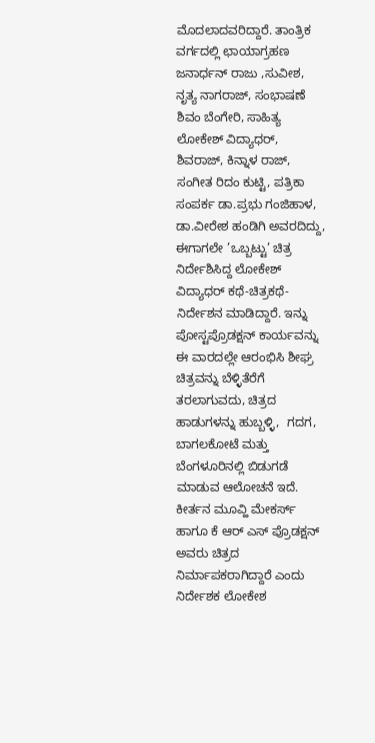ಮೊದಲಾದವರಿದ್ದಾರೆ. ತಾಂತ್ರಿಕ ವರ್ಗದಲ್ಲಿ ಛಾಯಾಗ್ರಹಣ ಜನಾರ್ಧನ್ ರಾಜು ,ಸುವೀಶ, ನೃತ್ಯ ನಾಗರಾಜ್, ಸಂಭಾಷಣೆ ಶಿವಂ ಬೆಂಗೇರಿ, ಸಾಹಿತ್ಯ ಲೋಕೇಶ್ ವಿದ್ಯಾಧರ್, ಶಿವರಾಜ್, ಕಿನ್ನಾಳ ರಾಜ್, ಸಂಗೀತ ರಿದಂ ಕುಟ್ಟಿ, ಪತ್ರಿಕಾ ಸಂಪರ್ಕ ಡಾ.ಪ್ರಭು ಗಂಜಿಹಾಳ, ಡಾ.ವೀರೇಶ ಹಂಡಿಗಿ ಅವರದಿದ್ದು,  ಈಗಾಗಲೇ ’ಒಬ್ಬಟ್ಟು’ ಚಿತ್ರ ನಿರ್ದೇಶಿಸಿದ್ದ ಲೋಕೇಶ್ ವಿದ್ಯಾಧರ್ ಕಥೆ-ಚಿತ್ರಕಥೆ-ನಿರ್ದೇಶನ ಮಾಡಿದ್ದಾರೆ. ಇನ್ನು ಪೋಸ್ಟಪ್ರೊಡಕ್ಷನ್ ಕಾರ್ಯವನ್ನು ಈ ವಾರದಲ್ಲೇ ಆರಂಭಿಸಿ ಶೀಘ್ರ ಚಿತ್ರವನ್ನು ಬೆಳ್ಳಿತೆರೆಗೆ ತರಲಾಗುವದು, ಚಿತ್ರದ ಹಾಡುಗಳನ್ನು ಹುಬ್ಬಳ್ಳಿ,  ಗದಗ, ಬಾಗಲಕೋಟೆ ಮತ್ತು ಬೆಂಗಳೂರಿನಲ್ಲಿ ಬಿಡುಗಡೆ ಮಾಡುವ ಆಲೋಚನೆ ಇದೆ. ಕೀರ್ತನ ಮೂವ್ಹಿ ಮೇಕರ್ಸ್ ಹಾಗೂ ಕೆ ಆರ್ ಎಸ್ ಪ್ರೊಡಕ್ಷನ್ ಅವರು ಚಿತ್ರದ ನಿರ್ಮಾಪಕರಾಗಿದ್ದಾರೆ ಎಂದು ನಿರ್ದೇಶಕ ಲೋಕೇಶ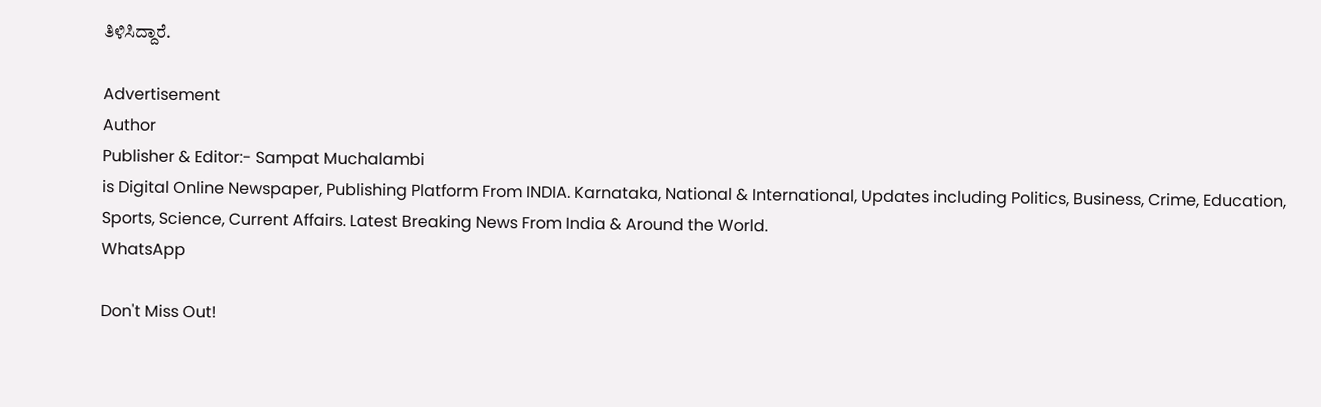ತಿಳಿಸಿದ್ದಾರೆ.

Advertisement
Author
Publisher & Editor:- Sampat Muchalambi
is Digital Online Newspaper, Publishing Platform From INDIA. Karnataka, National & International, Updates including Politics, Business, Crime, Education, Sports, Science, Current Affairs. Latest Breaking News From India & Around the World.
WhatsApp

Don't Miss Out!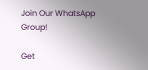Join Our WhatsApp Group!

Get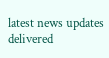latest news updates delivered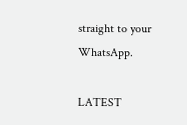straight to your WhatsApp.

LATEST